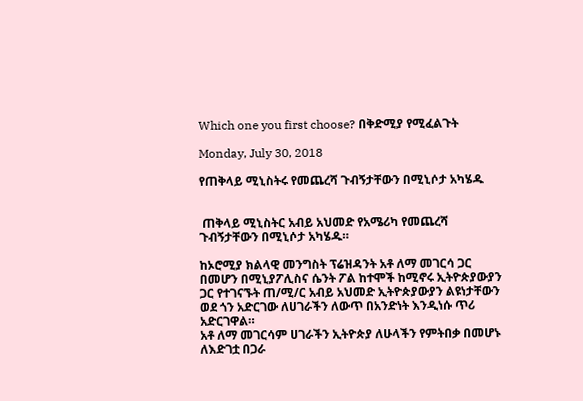Which one you first choose? በቅድሚያ የሚፈልጉት

Monday, July 30, 2018

የጠቅላይ ሚኒስትሩ የመጨረሻ ጉብኝታቸውን በሚኒሶታ አካሄዱ


 ጠቅላይ ሚኒስትር አብይ አህመድ የአሜሪካ የመጨረሻ ጉብኝታቸውን በሚኒሶታ አካሄዱ።

ከኦሮሚያ ክልላዊ መንግስት ፕሬዝዳንት አቶ ለማ መገርሳ ጋር በመሆን በሚኒያፖሊስና ሴንት ፖል ከተሞች ከሚኖሩ ኢትዮጵያውያን ጋር የተገናኙት ጠ/ሚ/ር አብይ አህመድ ኢትዮጵያውያን ልዩነታቸውን ወደ ጎን አድርገው ለሀገራችን ለውጥ በአንድነት እንዲነሱ ጥሪ አድርገዋል።
አቶ ለማ መገርሳም ሀገራችን ኢትዮጵያ ለሁላችን የምትበቃ በመሆኑ ለእድገቷ በጋራ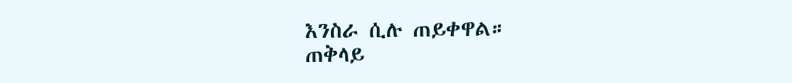እንስራ ሲሉ ጠይቀዋል።
ጠቅላይ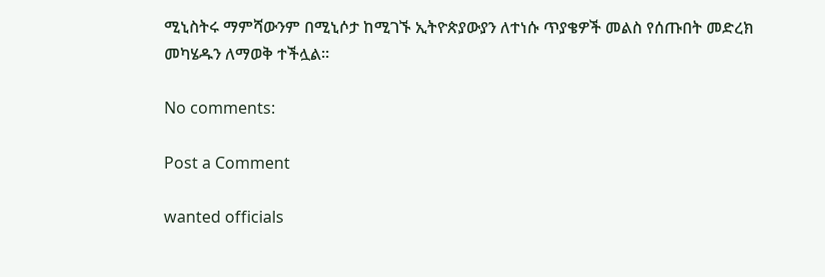ሚኒስትሩ ማምሻውንም በሚኒሶታ ከሚገኙ ኢትዮጵያውያን ለተነሱ ጥያቄዎች መልስ የሰጡበት መድረክ መካሄዱን ለማወቅ ተችሏል።

No comments:

Post a Comment

wanted officials